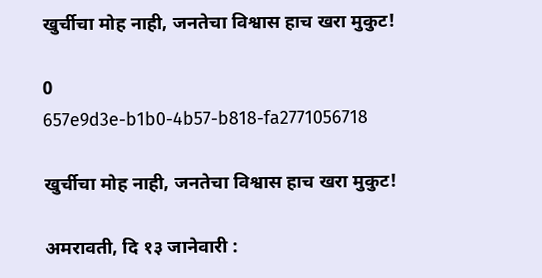खुर्चीचा मोह नाही, जनतेचा विश्वास हाच खरा मुकुट!

0
657e9d3e-b1b0-4b57-b818-fa2771056718

खुर्चीचा मोह नाही, जनतेचा विश्वास हाच खरा मुकुट!

अमरावती, दि १३ जानेवारी :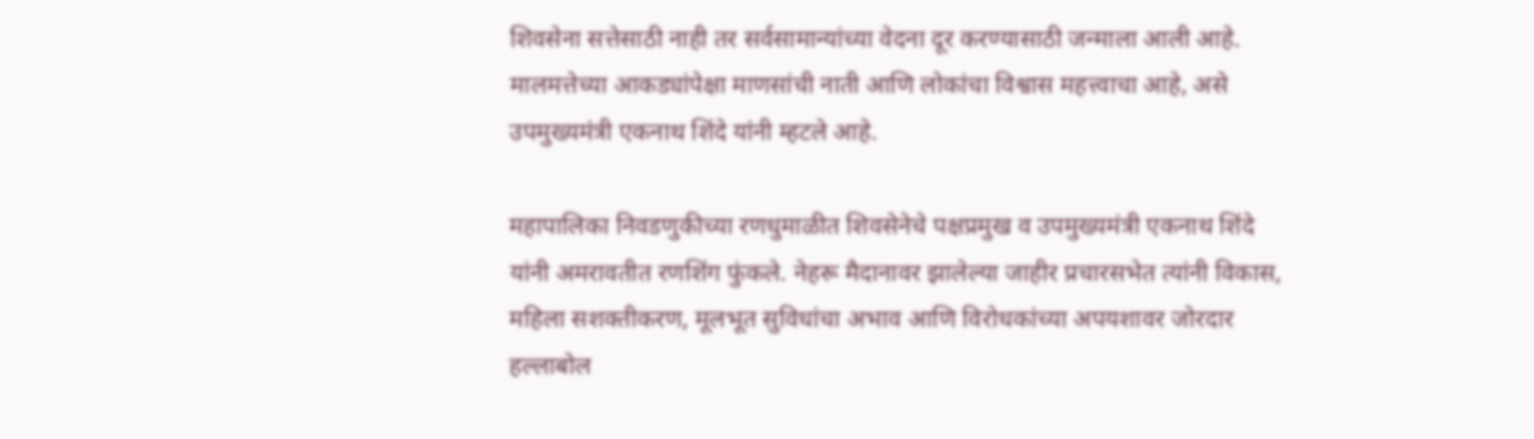शिवसेना सत्तेसाठी नाही तर सर्वसामान्यांच्या वेदना दूर करण्यासाठी जन्माला आली आहे. मालमत्तेच्या आकड्यांपेक्षा माणसांची नाती आणि लोकांचा विश्वास महत्त्वाचा आहे, असे उपमुख्यमंत्री एकनाथ शिंदे यांनी म्हटले आहे.

महापालिका निवडणुकीच्या रणधुमाळीत शिवसेनेचे पक्षप्रमुख व उपमुख्यमंत्री एकनाथ शिंदे यांनी अमरावतीत रणशिंग फुंकले. नेहरू मैदानावर झालेल्या जाहीर प्रचारसभेत त्यांनी विकास, महिला सशक्तीकरण, मूलभूत सुविधांचा अभाव आणि विरोधकांच्या अपयशावर जोरदार हल्लाबोल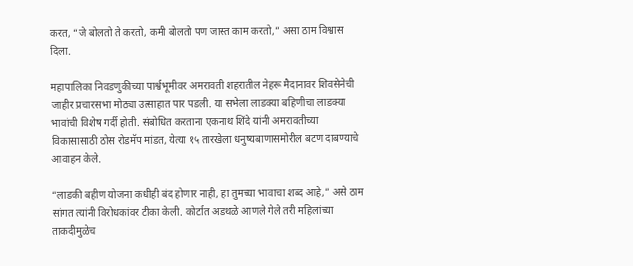करत, “जे बोलतो ते करतो, कमी बोलतो पण जास्त काम करतो,” असा ठाम विश्वास दिला.

महापालिका निवडणुकीच्या पार्श्वभूमीवर अमरावती शहरातील नेहरू मैदानावर शिवसेनेची जाहीर प्रचारसभा मोठ्या उत्साहात पार पडली. या सभेला लाडक्या बहिणीचा लाडक्या भावांची विशेष गर्दी होती. संबोधित करताना एकनाथ शिंदे यांनी अमरावतीच्या विकासासाठी ठोस रोडमॅप मांडत, येत्या १५ तारखेला धनुष्यबाणासमोरील बटण दाबण्याचे आवाहन केले.

“लाडकी बहीण योजना कधीही बंद होणार नाही, हा तुमच्या भावाचा शब्द आहे,” असे ठाम सांगत त्यांनी विरोधकांवर टीका केली. कोर्टात अडथळे आणले गेले तरी महिलांच्या ताकदीमुळेच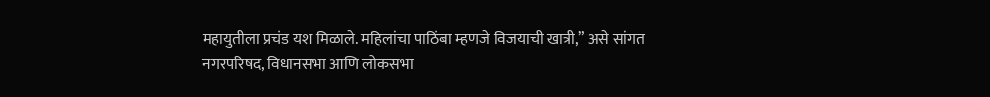महायुतीला प्रचंड यश मिळाले. महिलांचा पाठिंबा म्हणजे विजयाची खात्री,” असे सांगत नगरपरिषद, विधानसभा आणि लोकसभा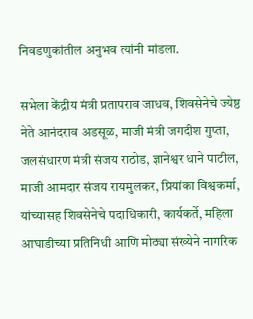निवडणुकांतील अनुभव त्यांनी मांडला.

सभेला केंद्रीय मंत्री प्रतापराव जाधव, शिवसेनेचे ज्येष्ठ नेते आनंदराव अडसूळ, माजी मंत्री जगदीश गुप्ता, जलसंधारण मंत्री संजय राठोड, ज्ञानेश्वर धाने पाटील, माजी आमदार संजय रायमुलकर, प्रियांका विश्वकर्मा, यांच्यासह शिवसेनेचे पदाधिकारी, कार्यकर्ते, महिला आघाडीच्या प्रतिनिधी आणि मोठ्या संख्येने नागरिक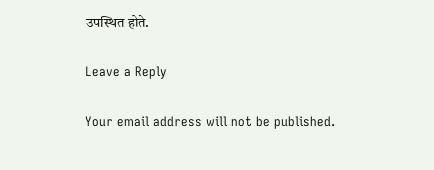उपस्थित होते.

Leave a Reply

Your email address will not be published.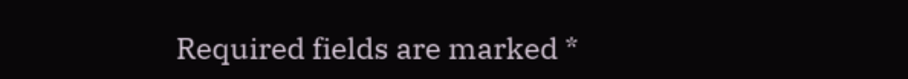Required fields are marked *